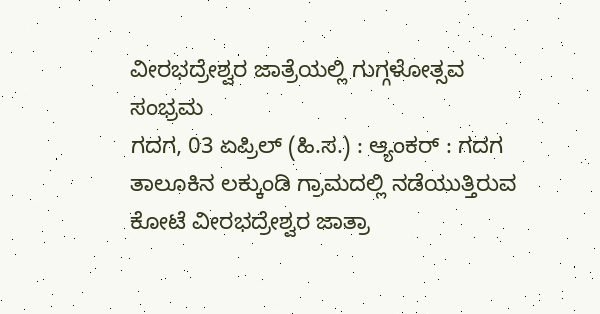ವೀರಭದ್ರೇಶ್ವರ ಜಾತ್ರೆಯಲ್ಲಿ ಗುಗ್ಗಳೋತ್ಸವ ಸಂಭ್ರಮ
ಗದಗ, 03 ಏಪ್ರಿಲ್ (ಹಿ.ಸ.) : ಆ್ಯಂಕರ್ : ಗದಗ ತಾಲೂಕಿನ ಲಕ್ಕುಂಡಿ ಗ್ರಾಮದಲ್ಲಿ ನಡೆಯುತ್ತಿರುವ ಕೋಟೆ ವೀರಭದ್ರೇಶ್ವರ ಜಾತ್ರಾ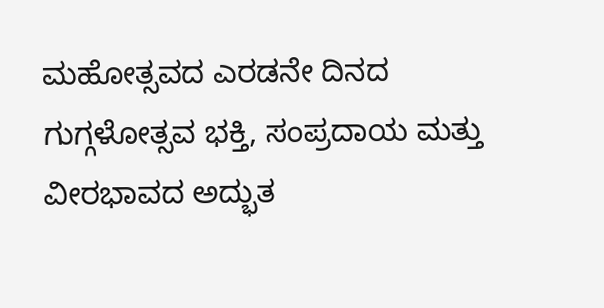ಮಹೋತ್ಸವದ ಎರಡನೇ ದಿನದ ಗುಗ್ಗಳೋತ್ಸವ ಭಕ್ತಿ, ಸಂಪ್ರದಾಯ ಮತ್ತು ವೀರಭಾವದ ಅದ್ಭುತ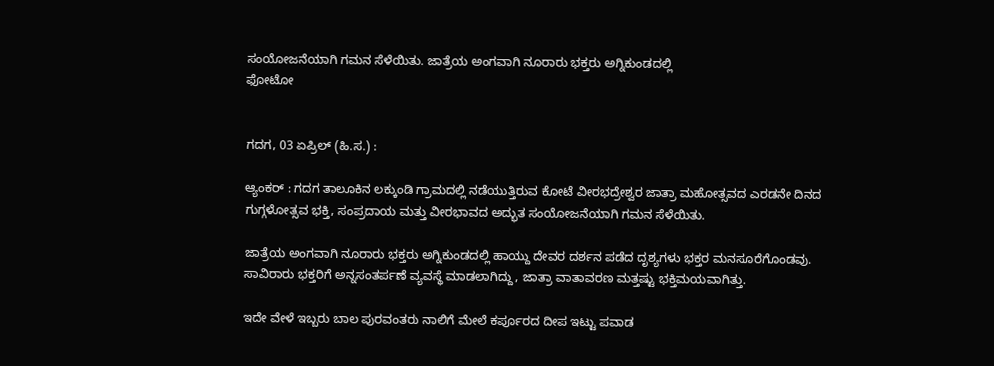ಸಂಯೋಜನೆಯಾಗಿ ಗಮನ ಸೆಳೆಯಿತು. ಜಾತ್ರೆಯ ಅಂಗವಾಗಿ ನೂರಾರು ಭಕ್ತರು ಅಗ್ನಿಕುಂಡದಲ್ಲಿ
ಫೋಟೋ


ಗದಗ, 03 ಏಪ್ರಿಲ್ (ಹಿ.ಸ.) :

ಆ್ಯಂಕರ್ : ಗದಗ ತಾಲೂಕಿನ ಲಕ್ಕುಂಡಿ ಗ್ರಾಮದಲ್ಲಿ ನಡೆಯುತ್ತಿರುವ ಕೋಟೆ ವೀರಭದ್ರೇಶ್ವರ ಜಾತ್ರಾ ಮಹೋತ್ಸವದ ಎರಡನೇ ದಿನದ ಗುಗ್ಗಳೋತ್ಸವ ಭಕ್ತಿ, ಸಂಪ್ರದಾಯ ಮತ್ತು ವೀರಭಾವದ ಅದ್ಭುತ ಸಂಯೋಜನೆಯಾಗಿ ಗಮನ ಸೆಳೆಯಿತು.

ಜಾತ್ರೆಯ ಅಂಗವಾಗಿ ನೂರಾರು ಭಕ್ತರು ಅಗ್ನಿಕುಂಡದಲ್ಲಿ ಹಾಯ್ದು ದೇವರ ದರ್ಶನ ಪಡೆದ ದೃಶ್ಯಗಳು ಭಕ್ತರ ಮನಸೂರೆಗೊಂಡವು. ಸಾವಿರಾರು ಭಕ್ತರಿಗೆ ಅನ್ನಸಂತರ್ಪಣೆ ವ್ಯವಸ್ಥೆ ಮಾಡಲಾಗಿದ್ದು, ಜಾತ್ರಾ ವಾತಾವರಣ ಮತ್ತಷ್ಟು ಭಕ್ತಿಮಯವಾಗಿತ್ತು.

ಇದೇ ವೇಳೆ ಇಬ್ಬರು ಬಾಲ ಪುರವಂತರು ನಾಲಿಗೆ ಮೇಲೆ ಕರ್ಪೂರದ ದೀಪ ಇಟ್ಟು ಪವಾಡ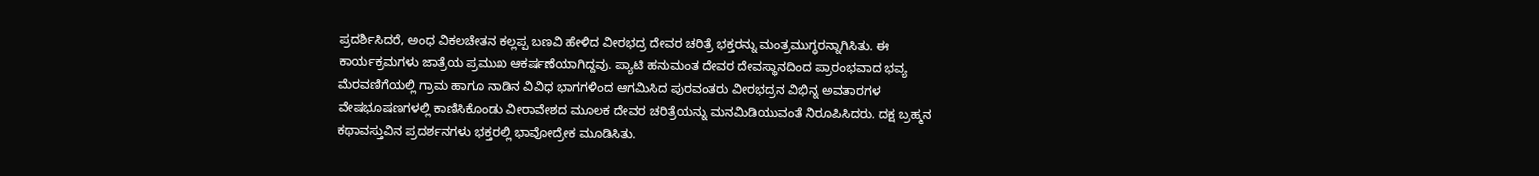ಪ್ರದರ್ಶಿಸಿದರೆ, ಅಂಧ ವಿಕಲಚೇತನ ಕಲ್ಲಪ್ಪ ಬಣವಿ ಹೇಳಿದ ವೀರಭದ್ರ ದೇವರ ಚರಿತ್ರೆ ಭಕ್ತರನ್ನು ಮಂತ್ರಮುಗ್ಧರನ್ನಾಗಿಸಿತು. ಈ ಕಾರ್ಯಕ್ರಮಗಳು ಜಾತ್ರೆಯ ಪ್ರಮುಖ ಆಕರ್ಷಣೆಯಾಗಿದ್ದವು. ಪ್ಯಾಟಿ ಹನುಮಂತ ದೇವರ ದೇವಸ್ಥಾನದಿಂದ ಪ್ರಾರಂಭವಾದ ಭವ್ಯ ಮೆರವಣಿಗೆಯಲ್ಲಿ ಗ್ರಾಮ ಹಾಗೂ ನಾಡಿನ ವಿವಿಧ ಭಾಗಗಳಿಂದ ಆಗಮಿಸಿದ ಪುರವಂತರು ವೀರಭದ್ರನ ವಿಭಿನ್ನ ಅವತಾರಗಳ ವೇಷಭೂಷಣಗಳಲ್ಲಿ ಕಾಣಿಸಿಕೊಂಡು ವೀರಾವೇಶದ ಮೂಲಕ ದೇವರ ಚರಿತ್ರೆಯನ್ನು ಮನಮಿಡಿಯುವಂತೆ ನಿರೂಪಿಸಿದರು. ದಕ್ಷ ಬ್ರಹ್ಮನ ಕಥಾವಸ್ತುವಿನ ಪ್ರದರ್ಶನಗಳು ಭಕ್ತರಲ್ಲಿ ಭಾವೋದ್ರೇಕ ಮೂಡಿಸಿತು.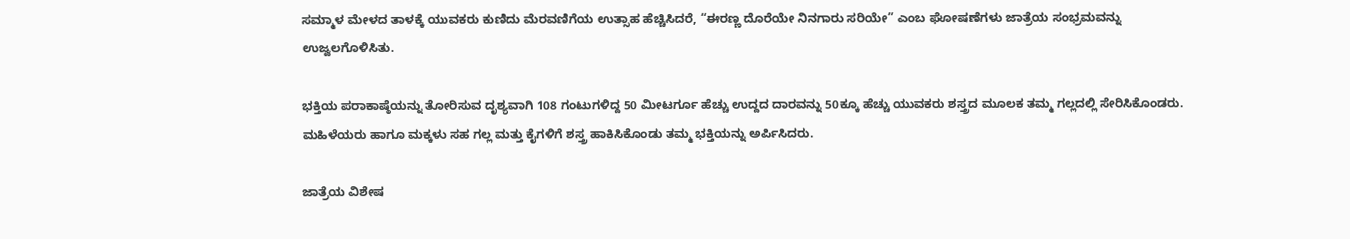ಸಮ್ಮಾಳ ಮೇಳದ ತಾಳಕ್ಕೆ ಯುವಕರು ಕುಣಿದು ಮೆರವಣಿಗೆಯ ಉತ್ಸಾಹ ಹೆಚ್ಚಿಸಿದರೆ, “ಈರಣ್ಣ ದೊರೆಯೇ ನಿನಗಾರು ಸರಿಯೇ” ಎಂಬ ಘೋಷಣೆಗಳು ಜಾತ್ರೆಯ ಸಂಭ್ರಮವನ್ನು ಉಜ್ವಲಗೊಳಿಸಿತು.

ಭಕ್ತಿಯ ಪರಾಕಾಷ್ಠೆಯನ್ನು ತೋರಿಸುವ ದೃಶ್ಯವಾಗಿ 108 ಗಂಟುಗಳಿದ್ದ 50 ಮೀಟರ್ಗೂ ಹೆಚ್ಚು ಉದ್ದದ ದಾರವನ್ನು 50ಕ್ಕೂ ಹೆಚ್ಚು ಯುವಕರು ಶಸ್ತ್ರದ ಮೂಲಕ ತಮ್ಮ ಗಲ್ಲದಲ್ಲಿ ಸೇರಿಸಿಕೊಂಡರು. ಮಹಿಳೆಯರು ಹಾಗೂ ಮಕ್ಕಳು ಸಹ ಗಲ್ಲ ಮತ್ತು ಕೈಗಳಿಗೆ ಶಸ್ತ್ರ ಹಾಕಿಸಿಕೊಂಡು ತಮ್ಮ ಭಕ್ತಿಯನ್ನು ಅರ್ಪಿಸಿದರು.

ಜಾತ್ರೆಯ ವಿಶೇಷ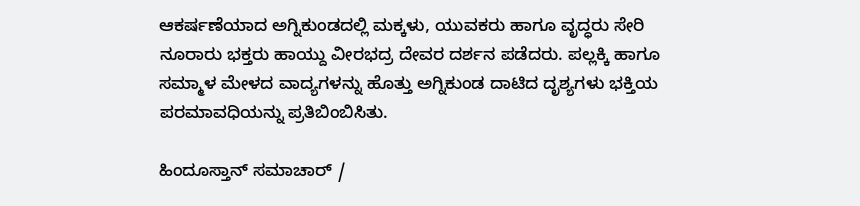ಆಕರ್ಷಣೆಯಾದ ಅಗ್ನಿಕುಂಡದಲ್ಲಿ ಮಕ್ಕಳು, ಯುವಕರು ಹಾಗೂ ವೃದ್ಧರು ಸೇರಿ ನೂರಾರು ಭಕ್ತರು ಹಾಯ್ದು ವೀರಭದ್ರ ದೇವರ ದರ್ಶನ ಪಡೆದರು. ಪಲ್ಲಕ್ಕಿ ಹಾಗೂ ಸಮ್ಮಾಳ ಮೇಳದ ವಾದ್ಯಗಳನ್ನು ಹೊತ್ತು ಅಗ್ನಿಕುಂಡ ದಾಟಿದ ದೃಶ್ಯಗಳು ಭಕ್ತಿಯ ಪರಮಾವಧಿಯನ್ನು ಪ್ರತಿಬಿಂಬಿಸಿತು.

ಹಿಂದೂಸ್ತಾನ್ ಸಮಾಚಾರ್ /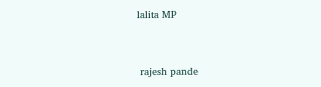lalita MP


 rajesh pande